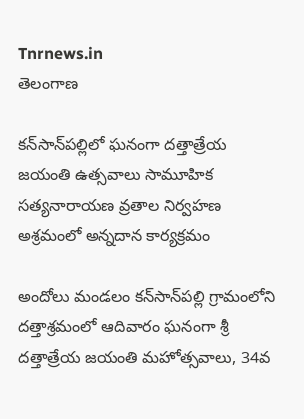Tnrnews.in
తెలంగాణ

కన్‌సాన్‌పల్లిలో ఘనంగా దత్తాత్రేయ జయంతి ఉత్సవాలు సామూహిక సత్యనారాయణ వ్రతాల నిర్వహణ అశ్రమంలో అన్నదాన కార్యక్రమం

అందోలు మండలం కన్‌సాన్‌పల్లి గ్రామంలోని దత్తాశ్రమంలో ఆదివారం ఘనంగా శ్రీ దత్తాత్రేయ జయంతి మహోత్సవాలు, 34వ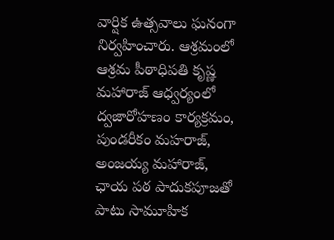వార్షిక ఉత్సవాలు ఘనంగా నిర్వహించారు. ఆశ్రమంలో ఆశ్రమ పీఠాధిపతి కృష్ణ మహారాజ్‌ ఆధ్వర్యంలో ద్వజారోహణం కార్యక్రమం, పుండరీకం మహరాజ్, అంజయ్య మహారాజ్, ఛాయ పఠ పాదుకపూజతో పాటు సామూహిక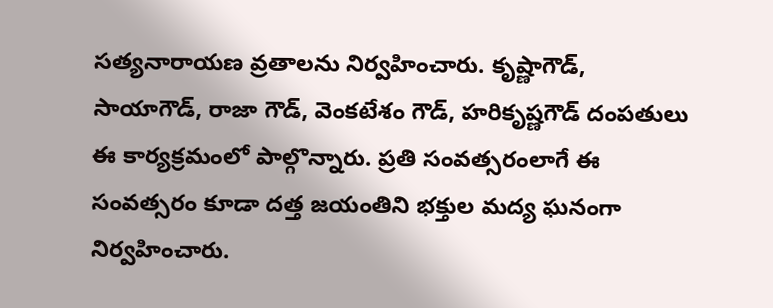సత్యనారాయణ వ్రతాలను నిర్వహించారు. కృష్ణాగౌడ్, సాయాగౌడ్, రాజా గౌడ్, వెంకటేశం గౌడ్, హరికృష్ణగౌడ్‌ దంపతులు ఈ కార్యక్రమంలో పాల్గొన్నారు. ప్రతి సంవత్సరంలాగే ఈ సంవత్సరం కూడా దత్త జయంతిని భక్తుల మద్య ఘనంగా నిర్వహించారు.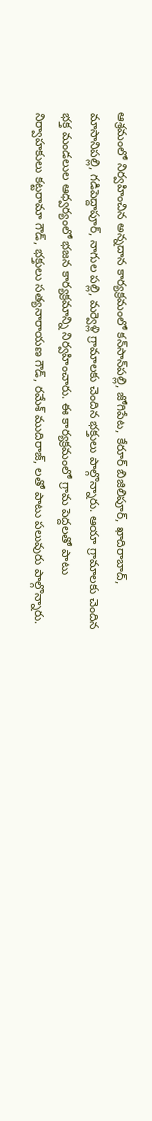ఆశ్రమంలో నిర్వహించిన అన్నదాన కార్యక్రమంలో కన్‌సాన్‌పల్లి, జోగిపేట, కేరూర్‌ బిజిలిపూర్, ఖాదిరాబాద్, మాసానిపల్లి, గడిపెద్దాపూర్, నాగుల పల్లి, మర్వెళ్లి గ్రామాలకు చెందిన భక్తులు పాల్గొన్నారు. ఆయా గ్రామాలకు చెందిన భక్త మండలుల ఆధ్వర్యంలో భజన కార్యక్రమాన్ని నిర్వహించారు. ఈ కార్యక్రమంలో గ్రామ పెద్దలతో పాటు నిర్వాహకులు కట్టరామా గౌడ్, భక్తులు సత్యనారాయణ గౌడ్, రమేశ్‌ ముదిరాజ్, లతో పాటు పలువురు పాల్గొన్నారు.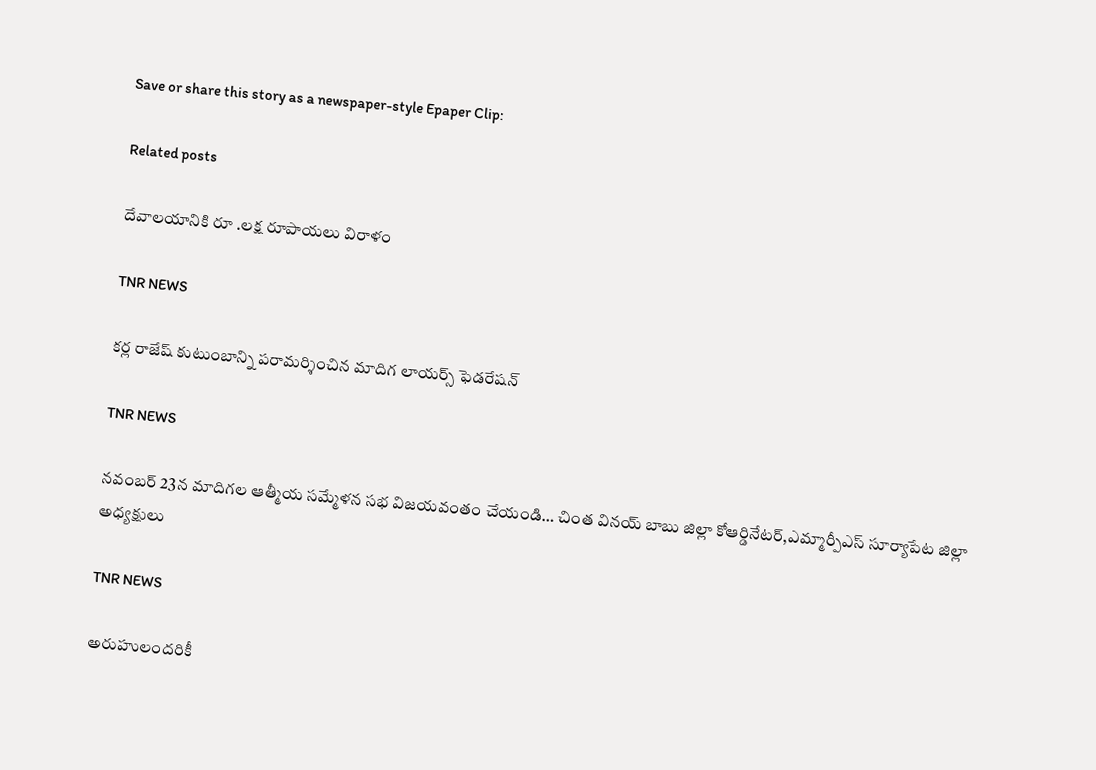Save or share this story as a newspaper-style Epaper Clip:

Related posts

దేవాలయానికి రూ .లక్ష రూపాయలు విరాళం

TNR NEWS

కర్ల రాజేష్ కుటుంబాన్ని పరామర్శించిన మాదిగ లాయర్స్ ఫెడరేషన్

TNR NEWS

నవంబర్ 23న మాదిగల ఆత్మీయ సమ్మేళన సభ విజయవంతం చేయండి… చింత వినయ్ బాబు జిల్లా కోఆర్డినేటర్,ఎమ్మార్పీఎస్ సూర్యాపేట జిల్లా అధ్యక్షులు

TNR NEWS

అరుహులందరికీ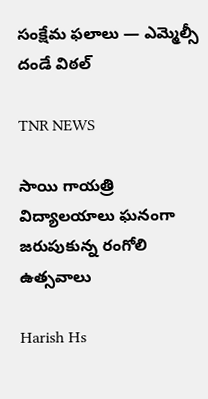సంక్షేమ ఫలాలు — ఎమ్మెల్సీ దండే విఠల్

TNR NEWS

సాయి గాయత్రి విద్యాలయాలు ఘనంగా జరుపుకున్న రంగోలి ఉత్సవాలు

Harish Hs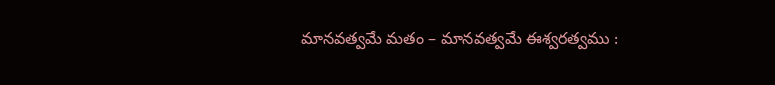మానవత్వమే మతం – మానవత్వమే ఈశ్వరత్వము :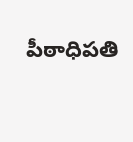పీఠాధిపతి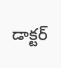డాక్టర్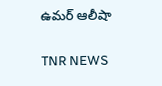ఉమర్ ఆలీషా

TNR NEWS